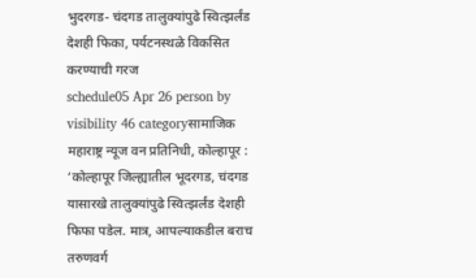भुदरगड- चंदगड तालुक्यांपुढे स्वित्झर्लंड देशही फिका, पर्यटनस्थळे विकसित करण्याची गरज
schedule05 Apr 26 person by visibility 46 categoryसामाजिक
महाराष्ट्र न्यूज वन प्रतिनिधी, कोल्हापूर : ‘कोल्हापूर जिल्ह्यातील भूदरगड, चंदगड यासारखे तालुक्यांपुढे स्वित्झर्लंड देशही फिफा पडेल. मात्र, आपल्याकडील बराच तरुणवर्ग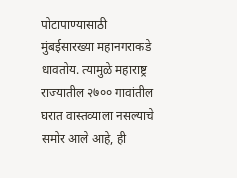पोटापाण्यासाठी मुंबईसारख्या महानगराकडे धावतोय. त्यामुळे महाराष्ट्र राज्यातील २७०० गावांतील घरात वास्तव्याला नसल्याचे समोर आले आहे, ही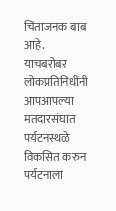चिंताजनक बाब आहे. याचबरोबर लोकप्रतिनिधींनी आपआपल्या मतदारसंघात पर्यटनस्थळे विकसित करुन पर्यटनाला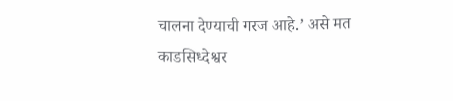चालना देण्याची गरज आहे.’ असे मत काडसिध्देश्वर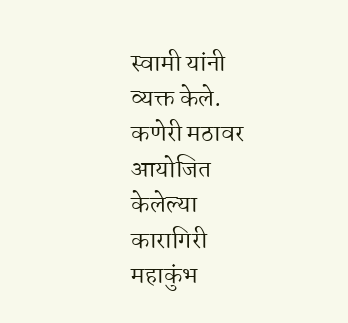स्वामी यांनी व्यक्त केले.
कणेरी मठावर आयोजित केलेल्या कारागिरी महाकुंभ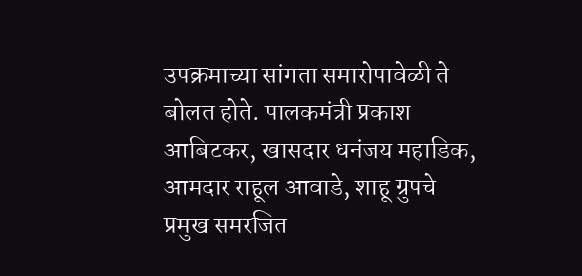उपक्रमाच्या सांगता समारोपावेळी ते बोलत होते. पालकमंत्री प्रकाश आबिटकर, खासदार धनंजय महाडिक, आमदार राहूल आवाडे, शाहू ग्रुपचे प्रमुख समरजित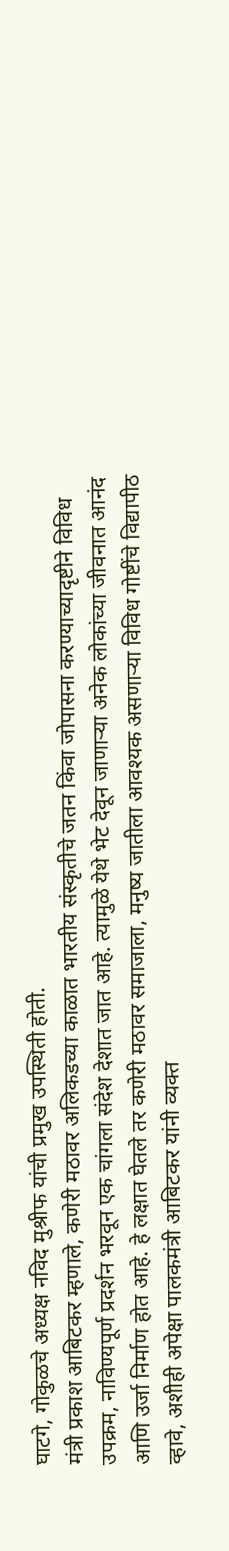घाटगे, गोकुळचे अध्यक्ष नविद मुश्रीफ यांची प्रमुख उपस्थिती होती.
मंत्री प्रकाश आबिटकर म्हणाले, कणेरी मठावर अलिकडच्या काळात भारतीय संस्कृतीचे जतन किंवा जोपासना करण्याच्यादृष्टीने विविध उपक्रम, नाविण्यपूर्ण प्रदर्शन भरवून एक चांगला संदेश देशात जात आहे. त्यामुळे येथे भेट देवून जाणाऱ्या अनेक लोकांच्या जीवनात आनंद आणि उर्जा निर्माण होत आहे. हे लक्षात घेतले तर कणेरी मठावर समाजाला, मनुष्य जातीला आवश्यक असणाऱ्या विविध गोष्टींचे विद्यापीठ व्हावे, अशीही अपेक्षा पालकमंत्री आबिटकर यांनी व्यक्त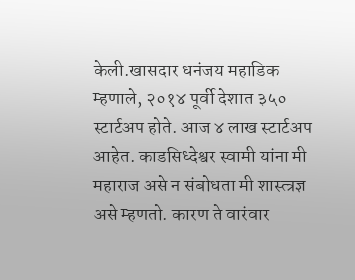केली.खासदार धनंजय महाडिक म्हणाले, २०१४ पूर्वी देशात ३५० स्टार्टअप होते. आज ४ लाख स्टार्टअप आहेत. काडसिध्देश्वर स्वामी यांना मी महाराज असे न संबोधता मी शास्त्त्रज्ञ असे म्हणतो. कारण ते वारंवार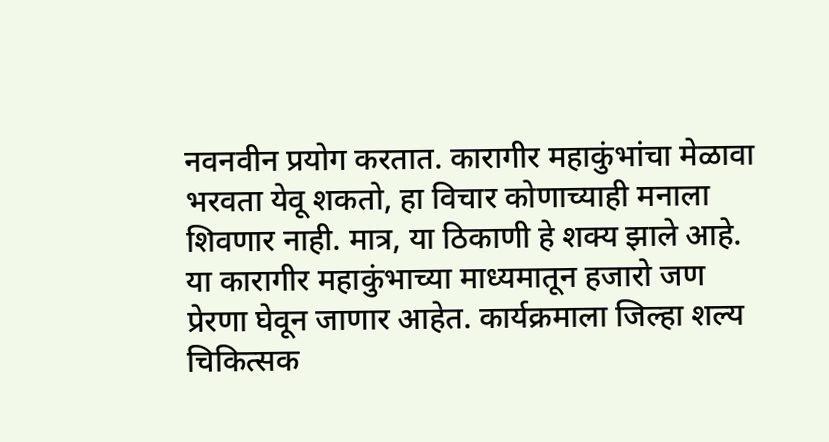नवनवीन प्रयोग करतात. कारागीर महाकुंभांचा मेळावा भरवता येवू शकतो, हा विचार कोणाच्याही मनाला शिवणार नाही. मात्र, या ठिकाणी हे शक्य झाले आहे. या कारागीर महाकुंभाच्या माध्यमातून हजारो जण प्रेरणा घेवून जाणार आहेत. कार्यक्रमाला जिल्हा शल्य चिकित्सक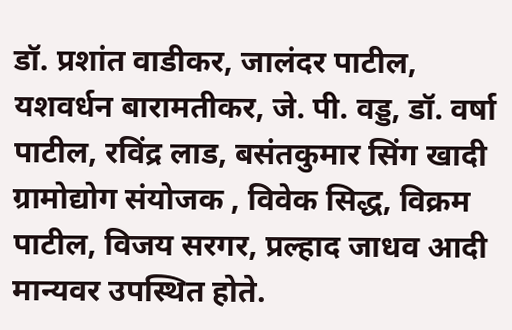डॉ. प्रशांत वाडीकर, जालंदर पाटील, यशवर्धन बारामतीकर, जे. पी. वड्ड, डॉ. वर्षा पाटील, रविंद्र लाड, बसंतकुमार सिंग खादी ग्रामोद्योग संयोजक , विवेक सिद्ध, विक्रम पाटील, विजय सरगर, प्रल्हाद जाधव आदी मान्यवर उपस्थित होते.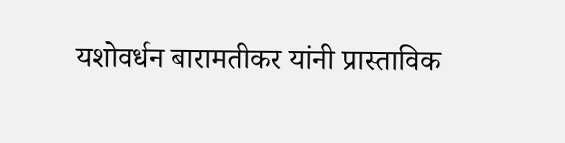यशोवर्धन बारामतीकर यांनी प्रास्ताविक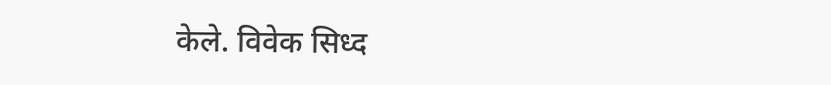केले. विवेक सिध्द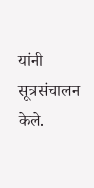यांनी सूत्रसंचालन केले.